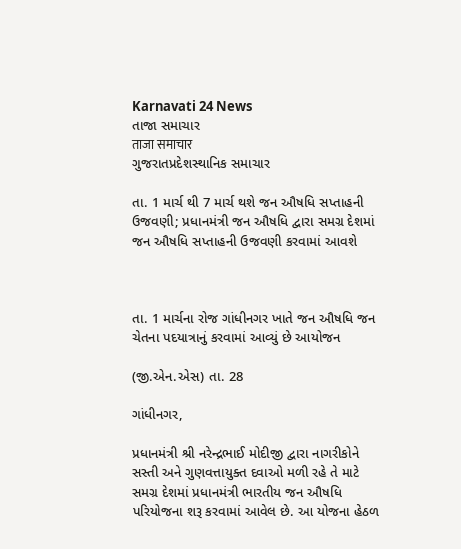Karnavati 24 News
તાજા સમાચાર
ताजा समाचार
ગુજરાતપ્રદેશસ્થાનિક સમાચાર

તા. 1 માર્ચ થી 7 માર્ચ થશે જન ઔષધિ સપ્તાહની ઉજવણી; પ્રધાનમંત્રી જન ઔષધિ દ્વારા સમગ્ર દેશમાં જન ઔષધિ સપ્તાહની ઉજવણી કરવામાં આવશે



તા. 1 માર્ચના રોજ ગાંધીનગર ખાતે જન ઔષધિ જન ચેતના પદયાત્રાનું કરવામાં આવ્યું છે આયોજન

(જી.એન.એસ) તા. 28

ગાંધીનગર,

પ્રધાનમંત્રી શ્રી નરેન્દ્રભાઈ મોદીજી દ્વારા નાગરીકોને સસ્તી અને ગુણવત્તાયુક્ત દવાઓ મળી રહે તે માટે સમગ્ર દેશમાં પ્રધાનમંત્રી ભારતીય જન ઔષધિ પરિયોજના શરૂ કરવામાં આવેલ છે. આ યોજના હેઠળ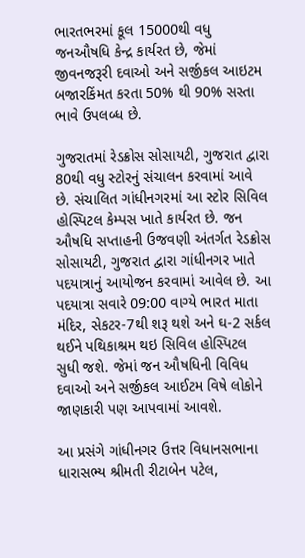ભારતભરમાં કૂલ 15000થી વધુ જનઔષધિ કેન્દ્ર કાર્યરત છે, જેમાં જીવનજરૂરી દવાઓ અને સર્જીકલ આઇટમ બજારકિંમત કરતા 50% થી 90% સસ્તા ભાવે ઉપલબ્ધ છે.

ગુજરાતમાં રેડક્રોસ સોસાયટી, ગુજરાત દ્વારા 80થી વધુ સ્ટોરનું સંચાલન કરવામાં આવે છે. સંચાલિત ગાંધીનગરમાં આ સ્ટોર સિવિલ હોસ્પિટલ કેમ્પસ ખાતે કાર્યરત છે. જન ઔષધિ સપ્તાહની ઉજવણી અંતર્ગત રેડક્રોસ સોસાયટી, ગુજરાત દ્વારા ગાંધીનગર ખાતે પદયાત્રાનું આયોજન કરવામાં આવેલ છે. આ પદયાત્રા સવારે 09:00 વાગ્યે ભારત માતા મંદિર, સેકટર-7થી શરૂ થશે અને ઘ-2 સર્કલ થઈને પથિકાશ્રમ થઇ સિવિલ હોસ્પિટલ સુધી જશે. જેમાં જન ઔષધિની વિવિધ દવાઓ અને સર્જીકલ આઈટમ વિષે લોકોને જાણકારી પણ આપવામાં આવશે.

આ પ્રસંગે ગાંધીનગર ઉત્તર વિધાનસભાના ધારાસભ્ય શ્રીમતી રીટાબેન પટેલ,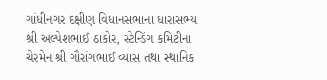ગાંધીનગર દક્ષીણ વિધાનસભાના ધારાસભ્ય શ્રી અલ્પેશભાઈ ઠાકોર, સ્ટેન્ડિંગ કમિટીના ચેરમેન શ્રી ગૌરાંગભાઈ વ્યાસ તથા સ્થાનિક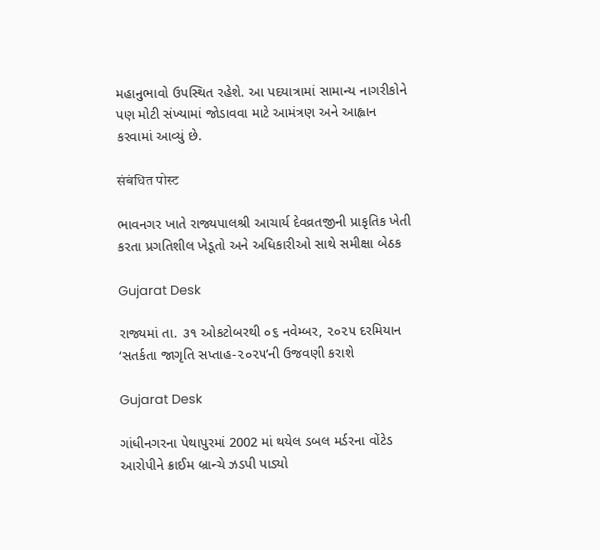મહાનુભાવો ઉપસ્થિત રહેશે. આ પદયાત્રામાં સામાન્ય નાગરીકોને પણ મોટી સંખ્યામાં જોડાવવા માટે આમંત્રણ અને આહ્વાન કરવામાં આવ્યું છે.

संबंधित पोस्ट

ભાવનગર ખાતે રાજ્યપાલશ્રી આચાર્ય દેવવ્રતજીની પ્રાકૃતિક ખેતી કરતા પ્રગતિશીલ ખેડૂતો અને અધિકારીઓ સાથે સમીક્ષા બેઠક

Gujarat Desk

રાજ્યમાં તા. ૩૧ ઓકટોબરથી ૦૬ નવેમ્બર, ૨૦૨૫ દરમિયાન ‘સતર્કતા જાગૃતિ સપ્તાહ-૨૦૨૫’ની ઉજવણી કરાશે

Gujarat Desk

ગાંધીનગરના પેથાપુરમાં 2002 માં થયેલ ડબલ મર્ડરના વોંટેડ આરોપીને ક્રાઈમ બ્રાન્ચે ઝડપી પાડ્યો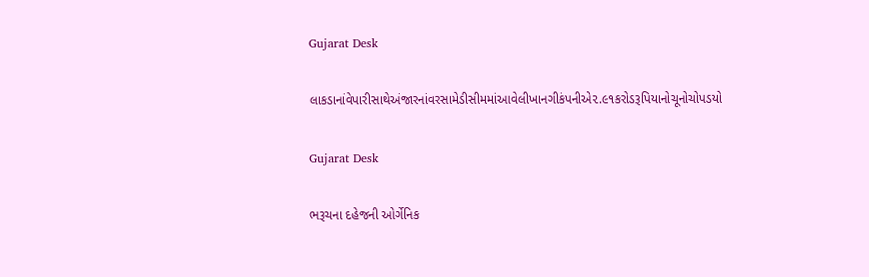Gujarat Desk

લાકડાનાંવેપારીસાથેઅંજારનાંવરસામેડીસીમમાંઆવેલીખાનગીકંપનીએ૨.૯૧કરોડરૂપિયાનોચૂનોચોપડયો

Gujarat Desk

ભરૂચના દહેજની ઓર્ગેનિક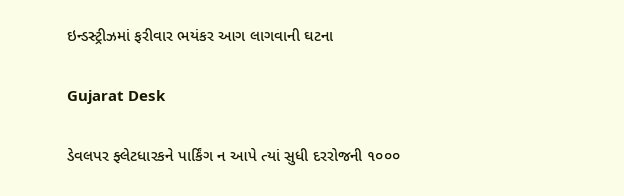ઇન્ડસ્ટ્રીઝમાં ફરીવાર ભયંકર આગ લાગવાની ઘટના

Gujarat Desk

ડેવલપર ફ્લેટધારકને પાર્કિંગ ન આપે ત્યાં સુધી દરરોજની ૧૦૦૦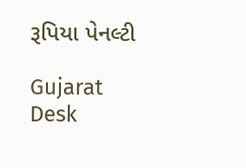રૂપિયા પેનલ્ટી

Gujarat Desk